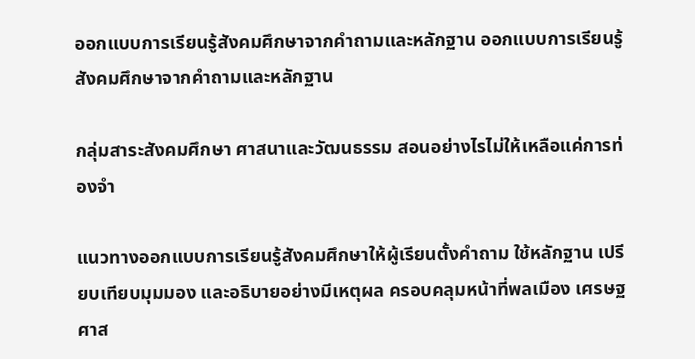ออกแบบการเรียนรู้สังคมศึกษาจากคำถามและหลักฐาน ออกแบบการเรียนรู้สังคมศึกษาจากคำถามและหลักฐาน

กลุ่มสาระสังคมศึกษา ศาสนาและวัฒนธรรม สอนอย่างไรไม่ให้เหลือแค่การท่องจำ

แนวทางออกแบบการเรียนรู้สังคมศึกษาให้ผู้เรียนตั้งคำถาม ใช้หลักฐาน เปรียบเทียบมุมมอง และอธิบายอย่างมีเหตุผล ครอบคลุมหน้าที่พลเมือง เศรษฐศาส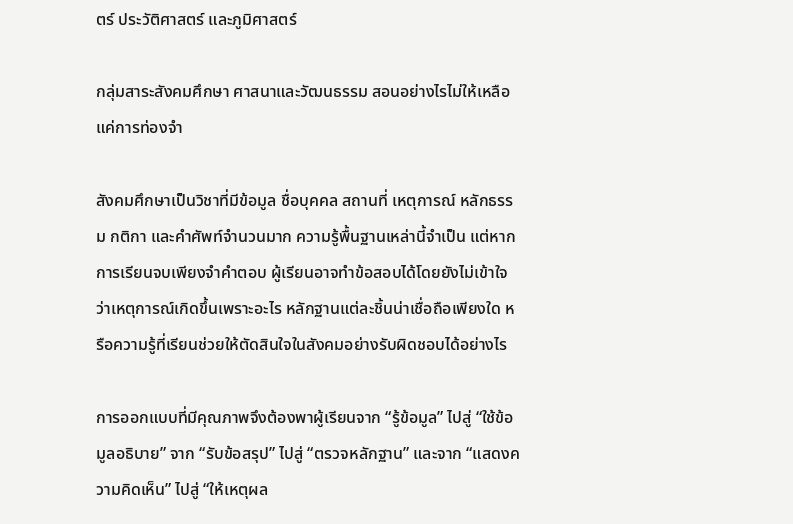ตร์ ประวัติศาสตร์ และภูมิศาสตร์

กลุ่มสาระสังคมศึกษา ศาสนาและวัฒนธรรม สอนอย่างไรไม่ให้เหลือแค่การท่องจำ

สังคมศึกษาเป็นวิชาที่มีข้อมูล ชื่อบุคคล สถานที่ เหตุการณ์ หลักธรรม กติกา และคำศัพท์จำนวนมาก ความรู้พื้นฐานเหล่านี้จำเป็น แต่หากการเรียนจบเพียงจำคำตอบ ผู้เรียนอาจทำข้อสอบได้โดยยังไม่เข้าใจว่าเหตุการณ์เกิดขึ้นเพราะอะไร หลักฐานแต่ละชิ้นน่าเชื่อถือเพียงใด หรือความรู้ที่เรียนช่วยให้ตัดสินใจในสังคมอย่างรับผิดชอบได้อย่างไร

การออกแบบที่มีคุณภาพจึงต้องพาผู้เรียนจาก “รู้ข้อมูล” ไปสู่ “ใช้ข้อมูลอธิบาย” จาก “รับข้อสรุป” ไปสู่ “ตรวจหลักฐาน” และจาก “แสดงความคิดเห็น” ไปสู่ “ให้เหตุผล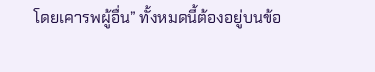โดยเคารพผู้อื่น” ทั้งหมดนี้ต้องอยู่บนข้อ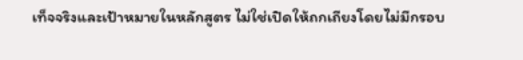เท็จจริงและเป้าหมายในหลักสูตร ไม่ใช่เปิดให้ถกเถียงโดยไม่มีกรอบ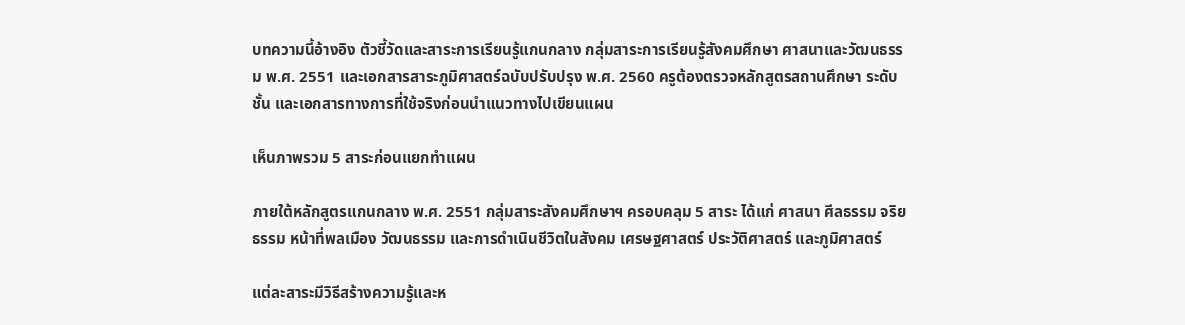บทความนี้อ้างอิง ตัวชี้วัดและสาระการเรียนรู้แกนกลาง กลุ่มสาระการเรียนรู้สังคมศึกษา ศาสนาและวัฒนธรรม พ.ศ. 2551 และเอกสารสาระภูมิศาสตร์ฉบับปรับปรุง พ.ศ. 2560 ครูต้องตรวจหลักสูตรสถานศึกษา ระดับชั้น และเอกสารทางการที่ใช้จริงก่อนนำแนวทางไปเขียนแผน

เห็นภาพรวม 5 สาระก่อนแยกทำแผน

ภายใต้หลักสูตรแกนกลาง พ.ศ. 2551 กลุ่มสาระสังคมศึกษาฯ ครอบคลุม 5 สาระ ได้แก่ ศาสนา ศีลธรรม จริยธรรม หน้าที่พลเมือง วัฒนธรรม และการดำเนินชีวิตในสังคม เศรษฐศาสตร์ ประวัติศาสตร์ และภูมิศาสตร์

แต่ละสาระมีวิธีสร้างความรู้และห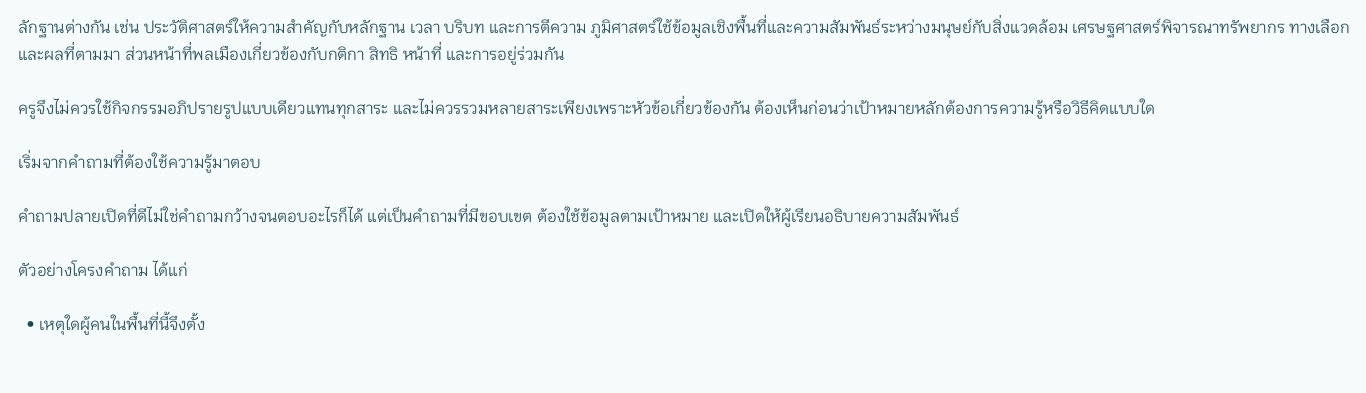ลักฐานต่างกัน เช่น ประวัติศาสตร์ให้ความสำคัญกับหลักฐาน เวลา บริบท และการตีความ ภูมิศาสตร์ใช้ข้อมูลเชิงพื้นที่และความสัมพันธ์ระหว่างมนุษย์กับสิ่งแวดล้อม เศรษฐศาสตร์พิจารณาทรัพยากร ทางเลือก และผลที่ตามมา ส่วนหน้าที่พลเมืองเกี่ยวข้องกับกติกา สิทธิ หน้าที่ และการอยู่ร่วมกัน

ครูจึงไม่ควรใช้กิจกรรมอภิปรายรูปแบบเดียวแทนทุกสาระ และไม่ควรรวมหลายสาระเพียงเพราะหัวข้อเกี่ยวข้องกัน ต้องเห็นก่อนว่าเป้าหมายหลักต้องการความรู้หรือวิธีคิดแบบใด

เริ่มจากคำถามที่ต้องใช้ความรู้มาตอบ

คำถามปลายเปิดที่ดีไม่ใช่คำถามกว้างจนตอบอะไรก็ได้ แต่เป็นคำถามที่มีขอบเขต ต้องใช้ข้อมูลตามเป้าหมาย และเปิดให้ผู้เรียนอธิบายความสัมพันธ์

ตัวอย่างโครงคำถาม ได้แก่

  • เหตุใดผู้คนในพื้นที่นี้จึงตั้ง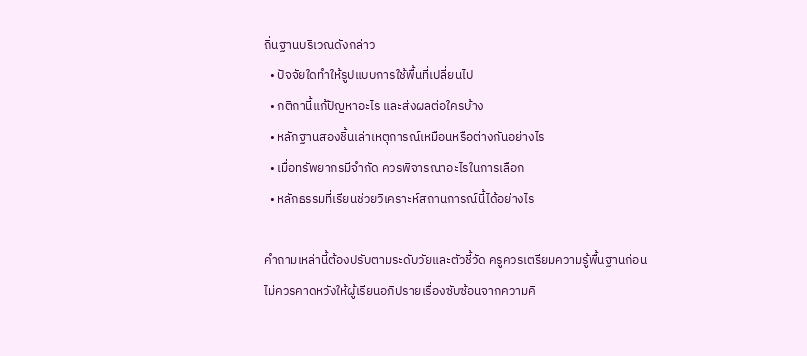ถิ่นฐานบริเวณดังกล่าว
  • ปัจจัยใดทำให้รูปแบบการใช้พื้นที่เปลี่ยนไป
  • กติกานี้แก้ปัญหาอะไร และส่งผลต่อใครบ้าง
  • หลักฐานสองชิ้นเล่าเหตุการณ์เหมือนหรือต่างกันอย่างไร
  • เมื่อทรัพยากรมีจำกัด ควรพิจารณาอะไรในการเลือก
  • หลักธรรมที่เรียนช่วยวิเคราะห์สถานการณ์นี้ได้อย่างไร

คำถามเหล่านี้ต้องปรับตามระดับวัยและตัวชี้วัด ครูควรเตรียมความรู้พื้นฐานก่อน ไม่ควรคาดหวังให้ผู้เรียนอภิปรายเรื่องซับซ้อนจากความคิ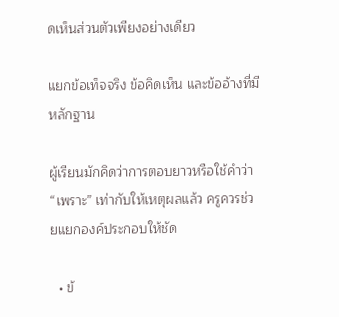ดเห็นส่วนตัวเพียงอย่างเดียว

แยกข้อเท็จจริง ข้อคิดเห็น และข้ออ้างที่มีหลักฐาน

ผู้เรียนมักคิดว่าการตอบยาวหรือใช้คำว่า “เพราะ” เท่ากับให้เหตุผลแล้ว ครูควรช่วยแยกองค์ประกอบให้ชัด

  • ข้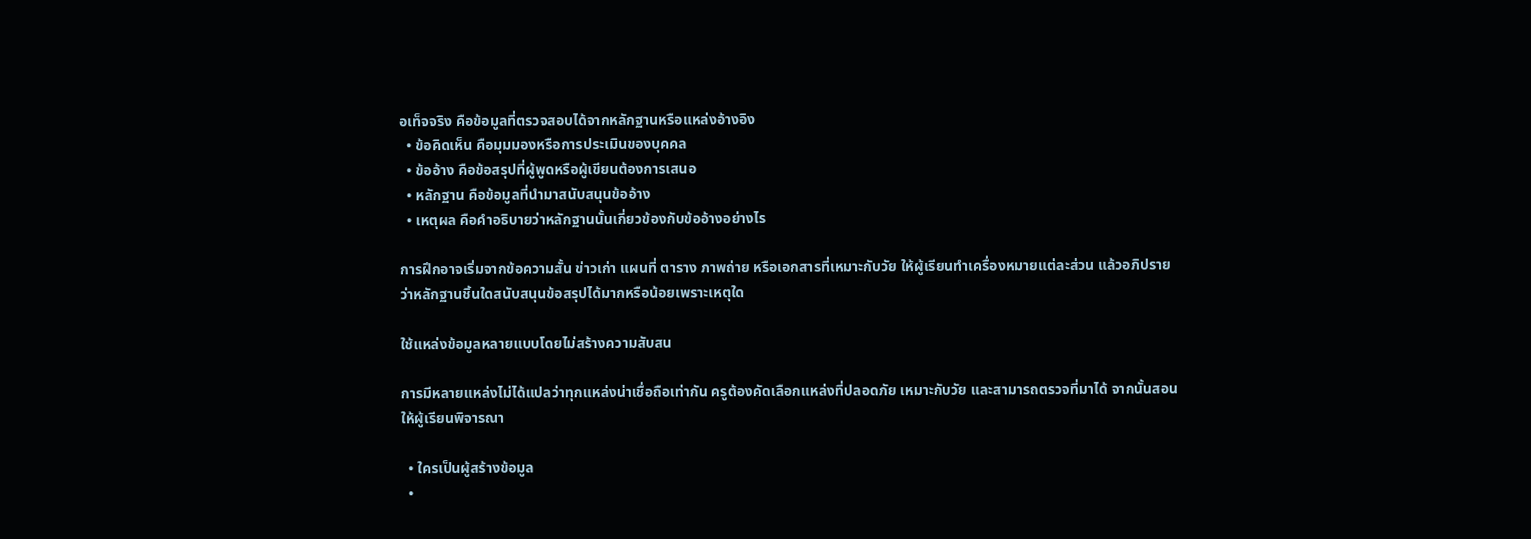อเท็จจริง คือข้อมูลที่ตรวจสอบได้จากหลักฐานหรือแหล่งอ้างอิง
  • ข้อคิดเห็น คือมุมมองหรือการประเมินของบุคคล
  • ข้ออ้าง คือข้อสรุปที่ผู้พูดหรือผู้เขียนต้องการเสนอ
  • หลักฐาน คือข้อมูลที่นำมาสนับสนุนข้ออ้าง
  • เหตุผล คือคำอธิบายว่าหลักฐานนั้นเกี่ยวข้องกับข้ออ้างอย่างไร

การฝึกอาจเริ่มจากข้อความสั้น ข่าวเก่า แผนที่ ตาราง ภาพถ่าย หรือเอกสารที่เหมาะกับวัย ให้ผู้เรียนทำเครื่องหมายแต่ละส่วน แล้วอภิปรายว่าหลักฐานชิ้นใดสนับสนุนข้อสรุปได้มากหรือน้อยเพราะเหตุใด

ใช้แหล่งข้อมูลหลายแบบโดยไม่สร้างความสับสน

การมีหลายแหล่งไม่ได้แปลว่าทุกแหล่งน่าเชื่อถือเท่ากัน ครูต้องคัดเลือกแหล่งที่ปลอดภัย เหมาะกับวัย และสามารถตรวจที่มาได้ จากนั้นสอนให้ผู้เรียนพิจารณา

  • ใครเป็นผู้สร้างข้อมูล
  •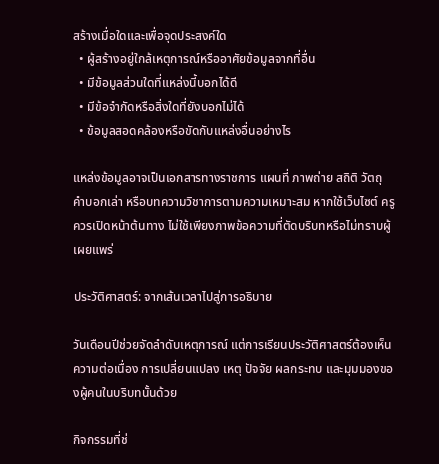สร้างเมื่อใดและเพื่อจุดประสงค์ใด
  • ผู้สร้างอยู่ใกล้เหตุการณ์หรืออาศัยข้อมูลจากที่อื่น
  • มีข้อมูลส่วนใดที่แหล่งนี้บอกได้ดี
  • มีข้อจำกัดหรือสิ่งใดที่ยังบอกไม่ได้
  • ข้อมูลสอดคล้องหรือขัดกับแหล่งอื่นอย่างไร

แหล่งข้อมูลอาจเป็นเอกสารทางราชการ แผนที่ ภาพถ่าย สถิติ วัตถุ คำบอกเล่า หรือบทความวิชาการตามความเหมาะสม หากใช้เว็บไซต์ ครูควรเปิดหน้าต้นทาง ไม่ใช้เพียงภาพข้อความที่ตัดบริบทหรือไม่ทราบผู้เผยแพร่

ประวัติศาสตร์: จากเส้นเวลาไปสู่การอธิบาย

วันเดือนปีช่วยจัดลำดับเหตุการณ์ แต่การเรียนประวัติศาสตร์ต้องเห็นความต่อเนื่อง การเปลี่ยนแปลง เหตุ ปัจจัย ผลกระทบ และมุมมองของผู้คนในบริบทนั้นด้วย

กิจกรรมที่ช่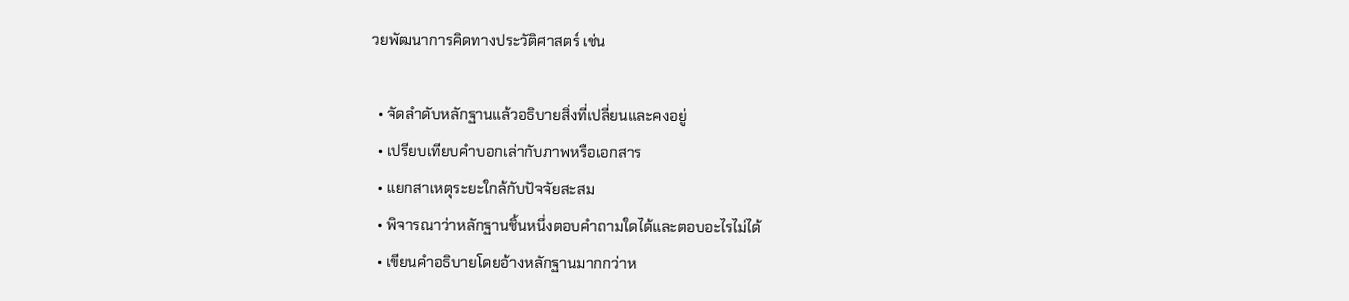วยพัฒนาการคิดทางประวัติศาสตร์ เช่น

  • จัดลำดับหลักฐานแล้วอธิบายสิ่งที่เปลี่ยนและคงอยู่
  • เปรียบเทียบคำบอกเล่ากับภาพหรือเอกสาร
  • แยกสาเหตุระยะใกล้กับปัจจัยสะสม
  • พิจารณาว่าหลักฐานชิ้นหนึ่งตอบคำถามใดได้และตอบอะไรไม่ได้
  • เขียนคำอธิบายโดยอ้างหลักฐานมากกว่าห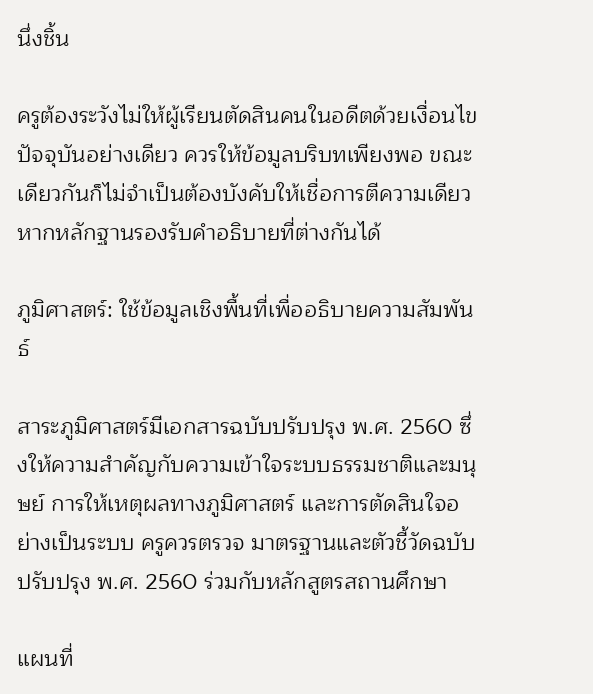นึ่งชิ้น

ครูต้องระวังไม่ให้ผู้เรียนตัดสินคนในอดีตด้วยเงื่อนไขปัจจุบันอย่างเดียว ควรให้ข้อมูลบริบทเพียงพอ ขณะเดียวกันก็ไม่จำเป็นต้องบังคับให้เชื่อการตีความเดียว หากหลักฐานรองรับคำอธิบายที่ต่างกันได้

ภูมิศาสตร์: ใช้ข้อมูลเชิงพื้นที่เพื่ออธิบายความสัมพันธ์

สาระภูมิศาสตร์มีเอกสารฉบับปรับปรุง พ.ศ. 2560 ซึ่งให้ความสำคัญกับความเข้าใจระบบธรรมชาติและมนุษย์ การให้เหตุผลทางภูมิศาสตร์ และการตัดสินใจอย่างเป็นระบบ ครูควรตรวจ มาตรฐานและตัวชี้วัดฉบับปรับปรุง พ.ศ. 2560 ร่วมกับหลักสูตรสถานศึกษา

แผนที่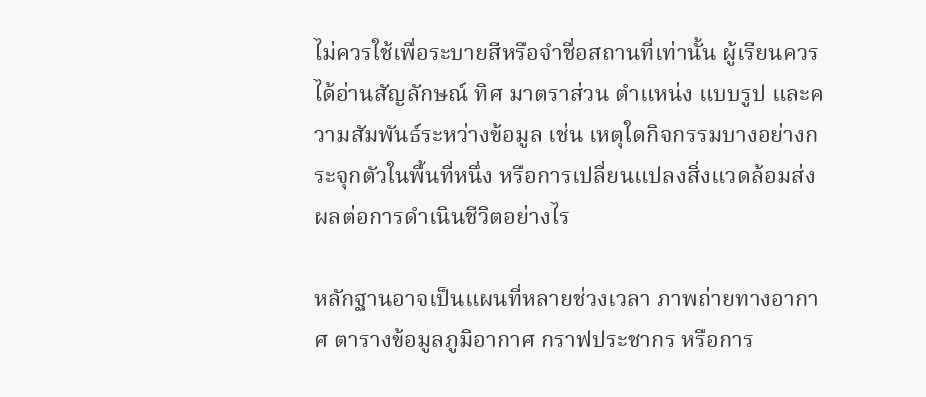ไม่ควรใช้เพื่อระบายสีหรือจำชื่อสถานที่เท่านั้น ผู้เรียนควรได้อ่านสัญลักษณ์ ทิศ มาตราส่วน ตำแหน่ง แบบรูป และความสัมพันธ์ระหว่างข้อมูล เช่น เหตุใดกิจกรรมบางอย่างกระจุกตัวในพื้นที่หนึ่ง หรือการเปลี่ยนแปลงสิ่งแวดล้อมส่งผลต่อการดำเนินชีวิตอย่างไร

หลักฐานอาจเป็นแผนที่หลายช่วงเวลา ภาพถ่ายทางอากาศ ตารางข้อมูลภูมิอากาศ กราฟประชากร หรือการ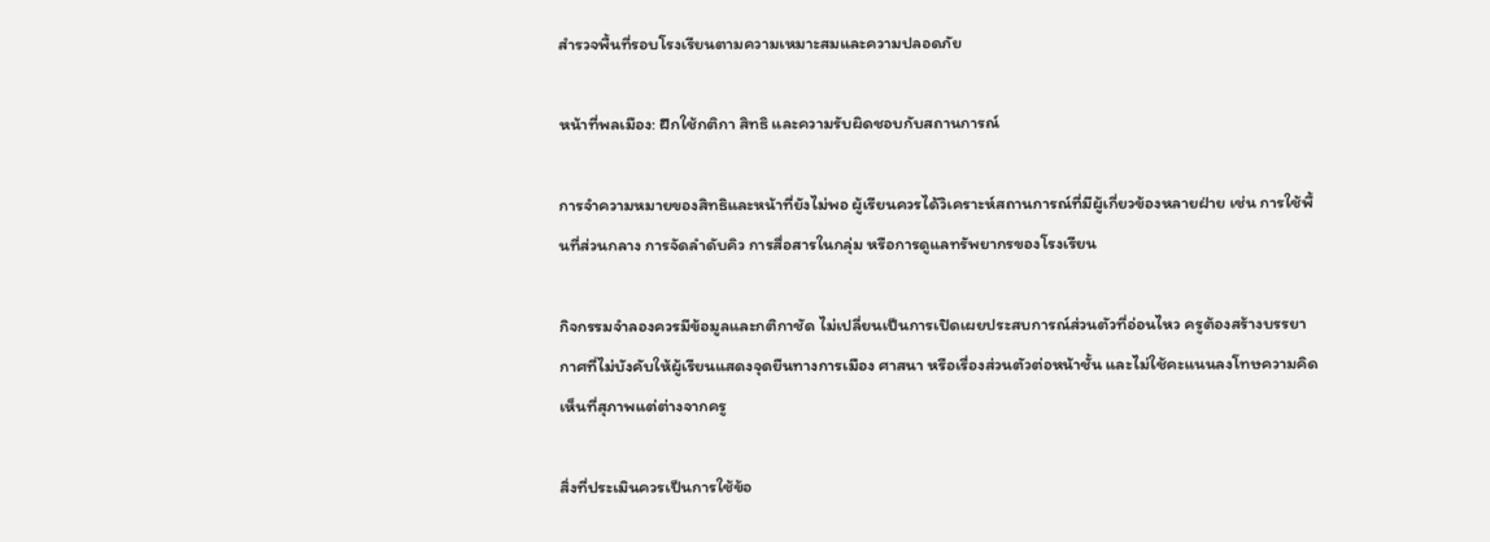สำรวจพื้นที่รอบโรงเรียนตามความเหมาะสมและความปลอดภัย

หน้าที่พลเมือง: ฝึกใช้กติกา สิทธิ และความรับผิดชอบกับสถานการณ์

การจำความหมายของสิทธิและหน้าที่ยังไม่พอ ผู้เรียนควรได้วิเคราะห์สถานการณ์ที่มีผู้เกี่ยวข้องหลายฝ่าย เช่น การใช้พื้นที่ส่วนกลาง การจัดลำดับคิว การสื่อสารในกลุ่ม หรือการดูแลทรัพยากรของโรงเรียน

กิจกรรมจำลองควรมีข้อมูลและกติกาชัด ไม่เปลี่ยนเป็นการเปิดเผยประสบการณ์ส่วนตัวที่อ่อนไหว ครูต้องสร้างบรรยากาศที่ไม่บังคับให้ผู้เรียนแสดงจุดยืนทางการเมือง ศาสนา หรือเรื่องส่วนตัวต่อหน้าชั้น และไม่ใช้คะแนนลงโทษความคิดเห็นที่สุภาพแต่ต่างจากครู

สิ่งที่ประเมินควรเป็นการใช้ข้อ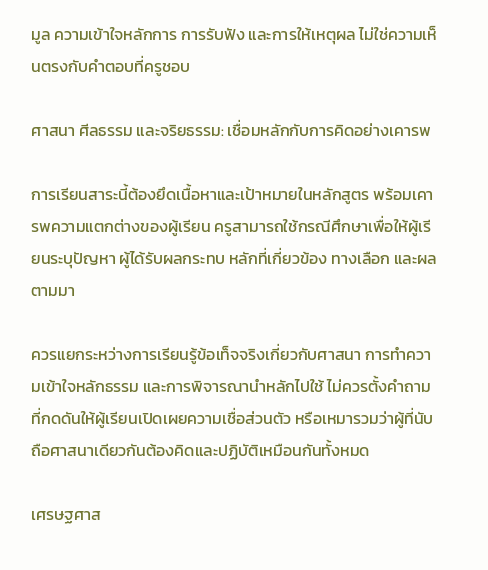มูล ความเข้าใจหลักการ การรับฟัง และการให้เหตุผล ไม่ใช่ความเห็นตรงกับคำตอบที่ครูชอบ

ศาสนา ศีลธรรม และจริยธรรม: เชื่อมหลักกับการคิดอย่างเคารพ

การเรียนสาระนี้ต้องยึดเนื้อหาและเป้าหมายในหลักสูตร พร้อมเคารพความแตกต่างของผู้เรียน ครูสามารถใช้กรณีศึกษาเพื่อให้ผู้เรียนระบุปัญหา ผู้ได้รับผลกระทบ หลักที่เกี่ยวข้อง ทางเลือก และผลตามมา

ควรแยกระหว่างการเรียนรู้ข้อเท็จจริงเกี่ยวกับศาสนา การทำความเข้าใจหลักธรรม และการพิจารณานำหลักไปใช้ ไม่ควรตั้งคำถามที่กดดันให้ผู้เรียนเปิดเผยความเชื่อส่วนตัว หรือเหมารวมว่าผู้ที่นับถือศาสนาเดียวกันต้องคิดและปฏิบัติเหมือนกันทั้งหมด

เศรษฐศาส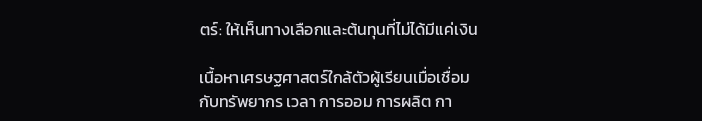ตร์: ให้เห็นทางเลือกและต้นทุนที่ไม่ได้มีแค่เงิน

เนื้อหาเศรษฐศาสตร์ใกล้ตัวผู้เรียนเมื่อเชื่อมกับทรัพยากร เวลา การออม การผลิต กา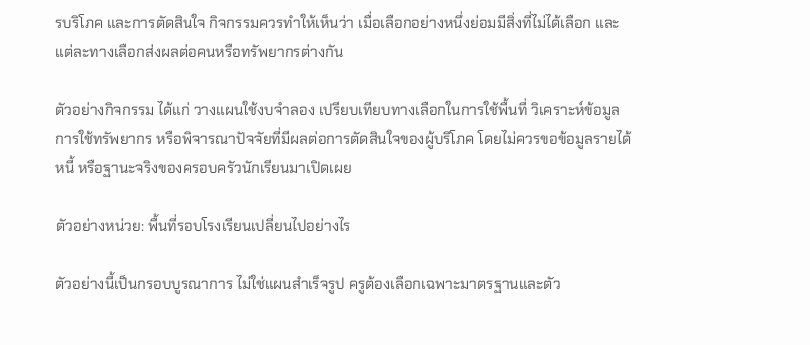รบริโภค และการตัดสินใจ กิจกรรมควรทำให้เห็นว่า เมื่อเลือกอย่างหนึ่งย่อมมีสิ่งที่ไม่ได้เลือก และแต่ละทางเลือกส่งผลต่อคนหรือทรัพยากรต่างกัน

ตัวอย่างกิจกรรม ได้แก่ วางแผนใช้งบจำลอง เปรียบเทียบทางเลือกในการใช้พื้นที่ วิเคราะห์ข้อมูลการใช้ทรัพยากร หรือพิจารณาปัจจัยที่มีผลต่อการตัดสินใจของผู้บริโภค โดยไม่ควรขอข้อมูลรายได้ หนี้ หรือฐานะจริงของครอบครัวนักเรียนมาเปิดเผย

ตัวอย่างหน่วย: พื้นที่รอบโรงเรียนเปลี่ยนไปอย่างไร

ตัวอย่างนี้เป็นกรอบบูรณาการ ไม่ใช่แผนสำเร็จรูป ครูต้องเลือกเฉพาะมาตรฐานและตัว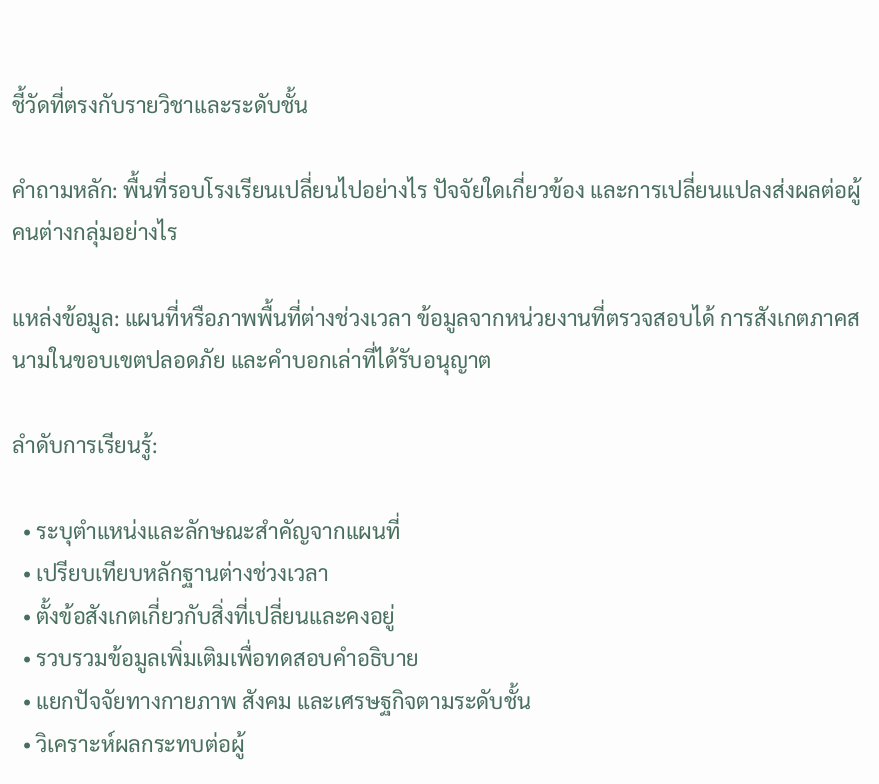ชี้วัดที่ตรงกับรายวิชาและระดับชั้น

คำถามหลัก: พื้นที่รอบโรงเรียนเปลี่ยนไปอย่างไร ปัจจัยใดเกี่ยวข้อง และการเปลี่ยนแปลงส่งผลต่อผู้คนต่างกลุ่มอย่างไร

แหล่งข้อมูล: แผนที่หรือภาพพื้นที่ต่างช่วงเวลา ข้อมูลจากหน่วยงานที่ตรวจสอบได้ การสังเกตภาคสนามในขอบเขตปลอดภัย และคำบอกเล่าที่ได้รับอนุญาต

ลำดับการเรียนรู้:

  • ระบุตำแหน่งและลักษณะสำคัญจากแผนที่
  • เปรียบเทียบหลักฐานต่างช่วงเวลา
  • ตั้งข้อสังเกตเกี่ยวกับสิ่งที่เปลี่ยนและคงอยู่
  • รวบรวมข้อมูลเพิ่มเติมเพื่อทดสอบคำอธิบาย
  • แยกปัจจัยทางกายภาพ สังคม และเศรษฐกิจตามระดับชั้น
  • วิเคราะห์ผลกระทบต่อผู้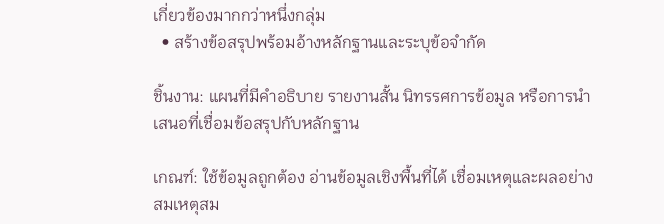เกี่ยวข้องมากกว่าหนึ่งกลุ่ม
  • สร้างข้อสรุปพร้อมอ้างหลักฐานและระบุข้อจำกัด

ชิ้นงาน: แผนที่มีคำอธิบาย รายงานสั้น นิทรรศการข้อมูล หรือการนำเสนอที่เชื่อมข้อสรุปกับหลักฐาน

เกณฑ์: ใช้ข้อมูลถูกต้อง อ่านข้อมูลเชิงพื้นที่ได้ เชื่อมเหตุและผลอย่างสมเหตุสม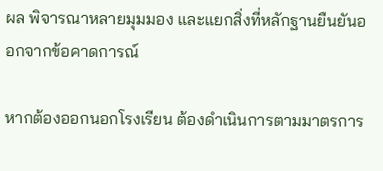ผล พิจารณาหลายมุมมอง และแยกสิ่งที่หลักฐานยืนยันออกจากข้อคาดการณ์

หากต้องออกนอกโรงเรียน ต้องดำเนินการตามมาตรการ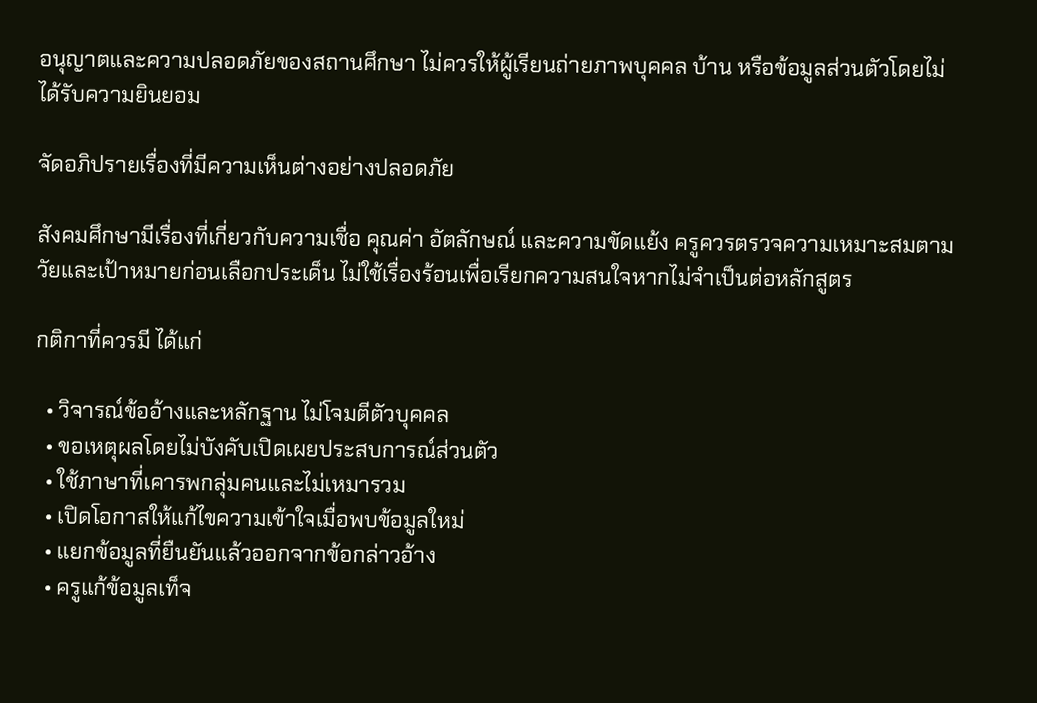อนุญาตและความปลอดภัยของสถานศึกษา ไม่ควรให้ผู้เรียนถ่ายภาพบุคคล บ้าน หรือข้อมูลส่วนตัวโดยไม่ได้รับความยินยอม

จัดอภิปรายเรื่องที่มีความเห็นต่างอย่างปลอดภัย

สังคมศึกษามีเรื่องที่เกี่ยวกับความเชื่อ คุณค่า อัตลักษณ์ และความขัดแย้ง ครูควรตรวจความเหมาะสมตามวัยและเป้าหมายก่อนเลือกประเด็น ไม่ใช้เรื่องร้อนเพื่อเรียกความสนใจหากไม่จำเป็นต่อหลักสูตร

กติกาที่ควรมี ได้แก่

  • วิจารณ์ข้ออ้างและหลักฐาน ไม่โจมตีตัวบุคคล
  • ขอเหตุผลโดยไม่บังคับเปิดเผยประสบการณ์ส่วนตัว
  • ใช้ภาษาที่เคารพกลุ่มคนและไม่เหมารวม
  • เปิดโอกาสให้แก้ไขความเข้าใจเมื่อพบข้อมูลใหม่
  • แยกข้อมูลที่ยืนยันแล้วออกจากข้อกล่าวอ้าง
  • ครูแก้ข้อมูลเท็จ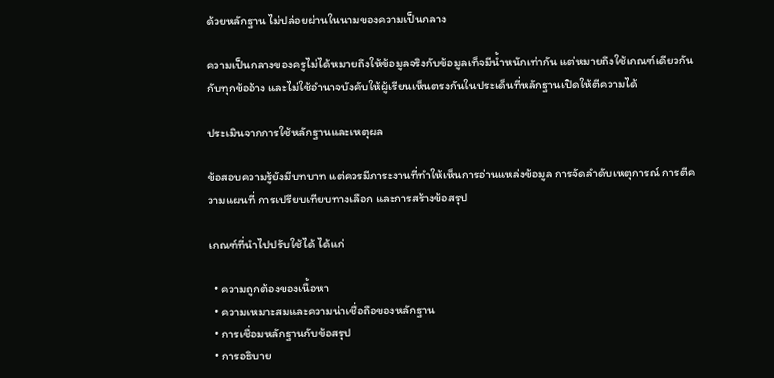ด้วยหลักฐาน ไม่ปล่อยผ่านในนามของความเป็นกลาง

ความเป็นกลางของครูไม่ได้หมายถึงให้ข้อมูลจริงกับข้อมูลเท็จมีน้ำหนักเท่ากัน แต่หมายถึงใช้เกณฑ์เดียวกันกับทุกข้ออ้าง และไม่ใช้อำนาจบังคับให้ผู้เรียนเห็นตรงกันในประเด็นที่หลักฐานเปิดให้ตีความได้

ประเมินจากการใช้หลักฐานและเหตุผล

ข้อสอบความรู้ยังมีบทบาท แต่ควรมีภาระงานที่ทำให้เห็นการอ่านแหล่งข้อมูล การจัดลำดับเหตุการณ์ การตีความแผนที่ การเปรียบเทียบทางเลือก และการสร้างข้อสรุป

เกณฑ์ที่นำไปปรับใช้ได้ ได้แก่

  • ความถูกต้องของเนื้อหา
  • ความเหมาะสมและความน่าเชื่อถือของหลักฐาน
  • การเชื่อมหลักฐานกับข้อสรุป
  • การอธิบาย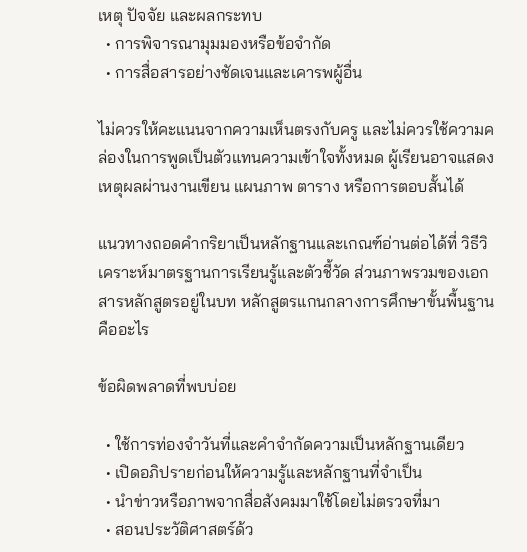เหตุ ปัจจัย และผลกระทบ
  • การพิจารณามุมมองหรือข้อจำกัด
  • การสื่อสารอย่างชัดเจนและเคารพผู้อื่น

ไม่ควรให้คะแนนจากความเห็นตรงกับครู และไม่ควรใช้ความคล่องในการพูดเป็นตัวแทนความเข้าใจทั้งหมด ผู้เรียนอาจแสดงเหตุผลผ่านงานเขียน แผนภาพ ตาราง หรือการตอบสั้นได้

แนวทางถอดคำกริยาเป็นหลักฐานและเกณฑ์อ่านต่อได้ที่ วิธีวิเคราะห์มาตรฐานการเรียนรู้และตัวชี้วัด ส่วนภาพรวมของเอกสารหลักสูตรอยู่ในบท หลักสูตรแกนกลางการศึกษาขั้นพื้นฐานคืออะไร

ข้อผิดพลาดที่พบบ่อย

  • ใช้การท่องจำวันที่และคำจำกัดความเป็นหลักฐานเดียว
  • เปิดอภิปรายก่อนให้ความรู้และหลักฐานที่จำเป็น
  • นำข่าวหรือภาพจากสื่อสังคมมาใช้โดยไม่ตรวจที่มา
  • สอนประวัติศาสตร์ด้ว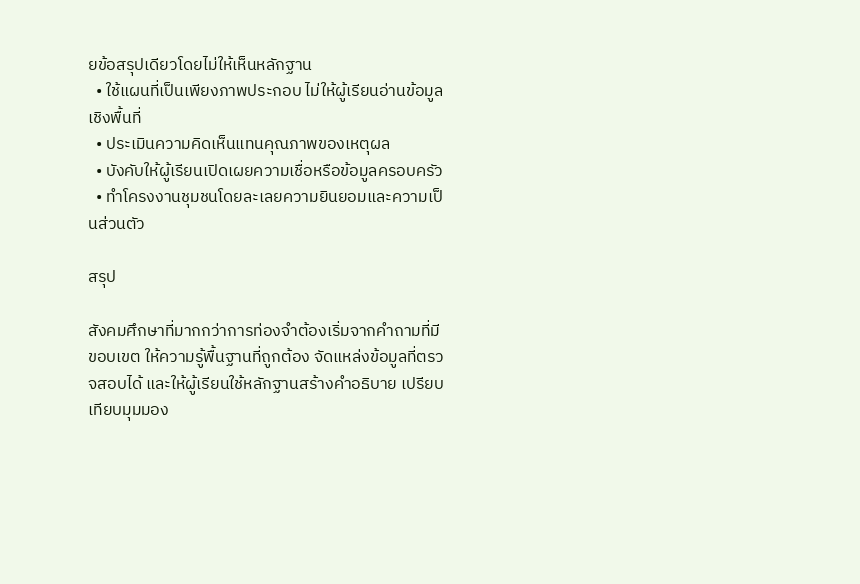ยข้อสรุปเดียวโดยไม่ให้เห็นหลักฐาน
  • ใช้แผนที่เป็นเพียงภาพประกอบ ไม่ให้ผู้เรียนอ่านข้อมูลเชิงพื้นที่
  • ประเมินความคิดเห็นแทนคุณภาพของเหตุผล
  • บังคับให้ผู้เรียนเปิดเผยความเชื่อหรือข้อมูลครอบครัว
  • ทำโครงงานชุมชนโดยละเลยความยินยอมและความเป็นส่วนตัว

สรุป

สังคมศึกษาที่มากกว่าการท่องจำต้องเริ่มจากคำถามที่มีขอบเขต ให้ความรู้พื้นฐานที่ถูกต้อง จัดแหล่งข้อมูลที่ตรวจสอบได้ และให้ผู้เรียนใช้หลักฐานสร้างคำอธิบาย เปรียบเทียบมุมมอง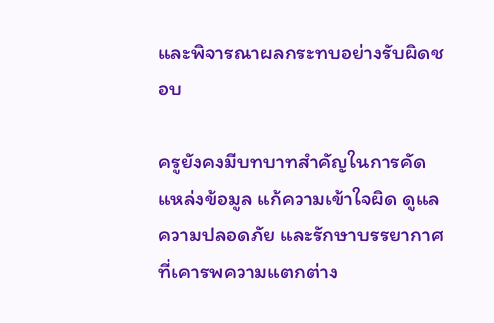และพิจารณาผลกระทบอย่างรับผิดชอบ

ครูยังคงมีบทบาทสำคัญในการคัดแหล่งข้อมูล แก้ความเข้าใจผิด ดูแลความปลอดภัย และรักษาบรรยากาศที่เคารพความแตกต่าง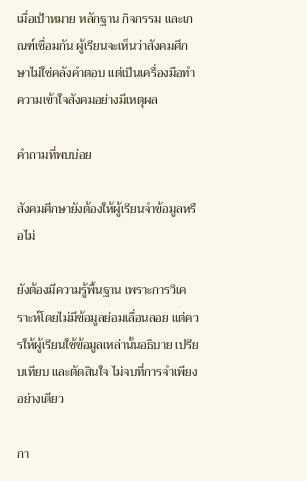เมื่อเป้าหมาย หลักฐาน กิจกรรม และเกณฑ์เชื่อมกัน ผู้เรียนจะเห็นว่าสังคมศึกษาไม่ใช่คลังคำตอบ แต่เป็นเครื่องมือทำความเข้าใจสังคมอย่างมีเหตุผล

คำถามที่พบบ่อย

สังคมศึกษายังต้องให้ผู้เรียนจำข้อมูลหรือไม่

ยังต้องมีความรู้พื้นฐาน เพราะการวิเคราะห์โดยไม่มีข้อมูลย่อมเลื่อนลอย แต่ควรให้ผู้เรียนใช้ข้อมูลเหล่านั้นอธิบาย เปรียบเทียบ และตัดสินใจ ไม่จบที่การจำเพียงอย่างเดียว

กา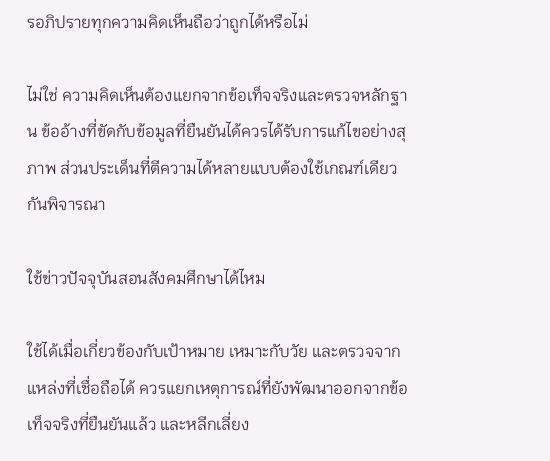รอภิปรายทุกความคิดเห็นถือว่าถูกได้หรือไม่

ไม่ใช่ ความคิดเห็นต้องแยกจากข้อเท็จจริงและตรวจหลักฐาน ข้ออ้างที่ขัดกับข้อมูลที่ยืนยันได้ควรได้รับการแก้ไขอย่างสุภาพ ส่วนประเด็นที่ตีความได้หลายแบบต้องใช้เกณฑ์เดียวกันพิจารณา

ใช้ข่าวปัจจุบันสอนสังคมศึกษาได้ไหม

ใช้ได้เมื่อเกี่ยวข้องกับเป้าหมาย เหมาะกับวัย และตรวจจากแหล่งที่เชื่อถือได้ ควรแยกเหตุการณ์ที่ยังพัฒนาออกจากข้อเท็จจริงที่ยืนยันแล้ว และหลีกเลี่ยง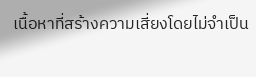เนื้อหาที่สร้างความเสี่ยงโดยไม่จำเป็น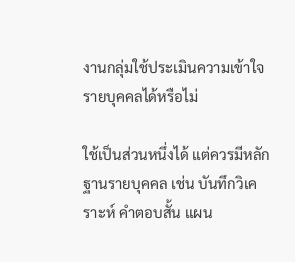งานกลุ่มใช้ประเมินความเข้าใจรายบุคคลได้หรือไม่

ใช้เป็นส่วนหนึ่งได้ แต่ควรมีหลักฐานรายบุคคล เช่น บันทึกวิเคราะห์ คำตอบสั้น แผน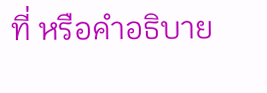ที่ หรือคำอธิบาย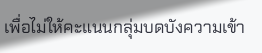เพื่อไม่ให้คะแนนกลุ่มบดบังความเข้า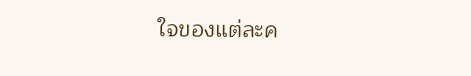ใจของแต่ละค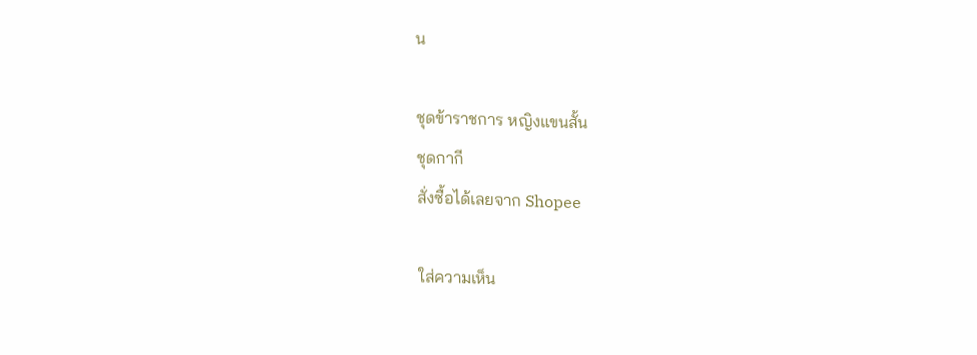น

ชุดข้าราชการ หญิงแขนสั้น
ชุดกากี
สั่งซื้อได้เลยจาก Shopee

ใส่ความเห็น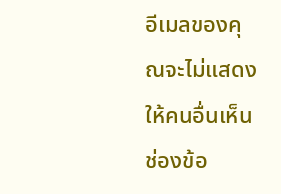อีเมลของคุณจะไม่แสดงให้คนอื่นเห็น ช่องข้อ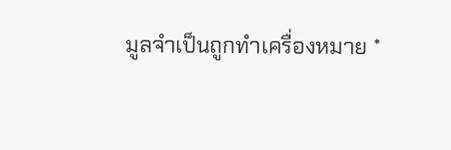มูลจำเป็นถูกทำเครื่องหมาย *